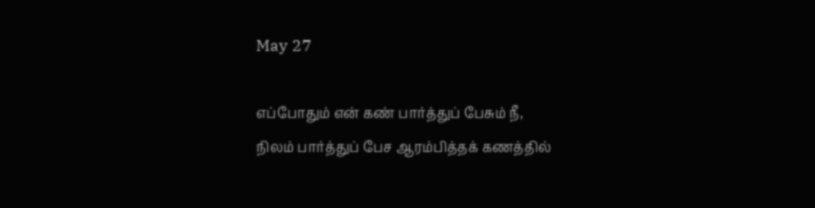May 27

எப்போதும் என் கண் பார்த்துப் பேசும் நீ,
நிலம் பார்த்துப் பேச ஆரம்பித்தக் கணத்தில்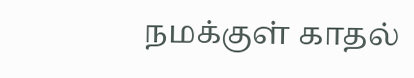நமக்குள் காதல்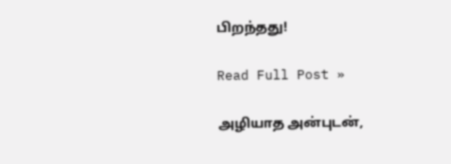பிறந்தது!

Read Full Post »

அழியாத அன்புடன்,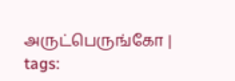அருட்பெருங்கோ | tags: